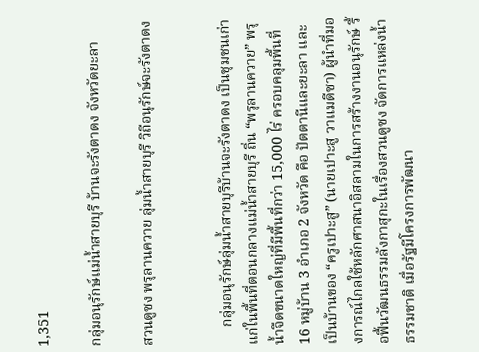1,351

กลุ่มอนุรักษ์แม่น้ำสายบุรี บ้านจะรังตาดง จังหวัดยะลา

สวนดูซง พรุลานควาย ลุ่มน้ำสายบุรี วิถีอนุรักษ์จะรังตาดง


     กลุ่มอนุรักษ์ลุ่มน้ำสายบุรีบ้านจะรังตาดง เป็นชุมชนเก่าแก่ในพื้นที่ตอนกลางแม่น้ำสายบุรี ถิ่น “พรุลานควาย” พรุน้ำจืดขนาดใหญ่ที่มีพื้นที่กว่า 15,000 ไร่ ครอบคลุมพื้นที่ 16 หมู่บ้าน 3 อำเภอ 2 จังหวัด คือ ปัตตานีและยะลา และเป็นบ้านของ “ครูเปาะสู” (นายเปาะสู วาแมดีซา) ผู้นำที่มองการณ์ไกลใช้หลักศาสนาอิสลามในการสร้างงานอนุรักษ์ รื้อฟื้นวัฒนธรรมลังกาสุกะในเรื่องสวนดูซง จัดการแหล่งน้ำธรรมชาติ เมื่อรัฐมีโครงการพัฒนา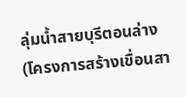ลุ่มน้ำสายบุรีตอนล่าง (โครงการสร้างเขื่อนสา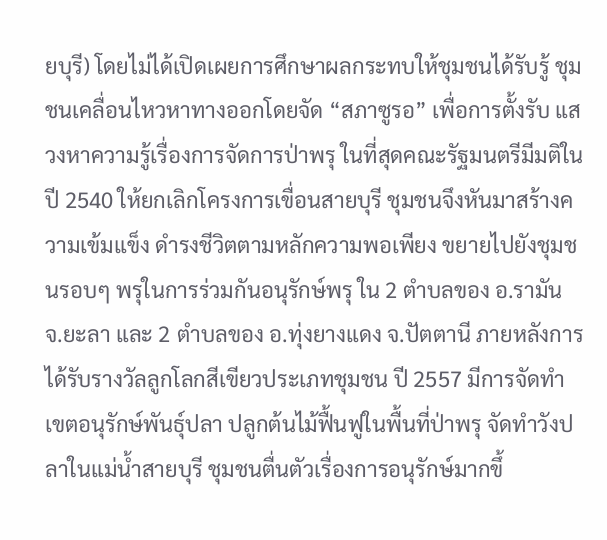ยบุรี) โดยไม่ได้เปิดเผยการศึกษาผลกระทบให้ชุมชนได้รับรู้ ชุมชนเคลื่อนไหวหาทางออกโดยจัด “สภาซูรอ” เพื่อการตั้งรับ แสวงหาความรู้เรื่องการจัดการป่าพรุ ในที่สุดคณะรัฐมนตรีมีมติในปี 2540 ให้ยกเลิกโครงการเขื่อนสายบุรี ชุมชนจึงหันมาสร้างความเข้มแข็ง ดำรงชีวิตตามหลักความพอเพียง ขยายไปยังชุมชนรอบๆ พรุในการร่วมกันอนุรักษ์พรุ ใน 2 ตำบลของ อ.รามัน จ.ยะลา และ 2 ตำบลของ อ.ทุ่งยางแดง จ.ปัตตานี ภายหลังการได้รับรางวัลลูกโลกสีเขียวประเภทชุมชน ปี 2557 มีการจัดทำเขตอนุรักษ์พันธุ์ปลา ปลูกต้นไม้ฟื้นฟูในพื้นที่ป่าพรุ จัดทำวังปลาในแม่น้ำสายบุรี ชุมชนตื่นตัวเรื่องการอนุรักษ์มากขึ้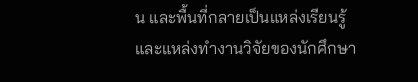น และพื้นที่กลายเป็นแหล่งเรียนรู้และแหล่งทำงานวิจัยของนักศึกษา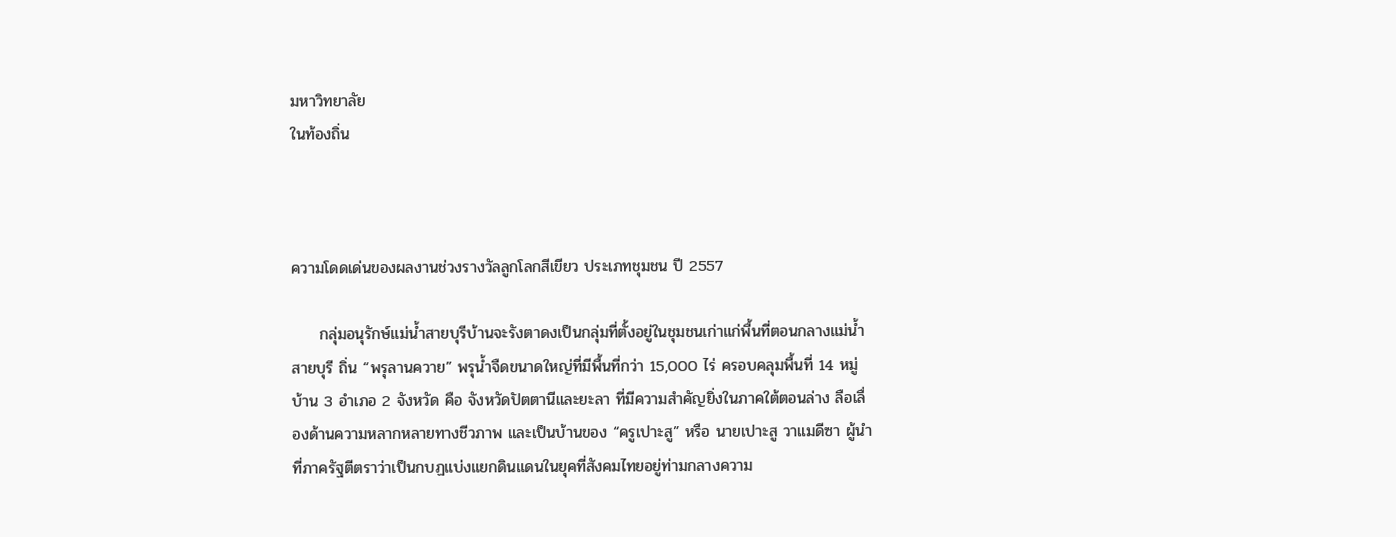มหาวิทยาลัย
ในท้องถิ่น



ความโดดเด่นของผลงานช่วงรางวัลลูกโลกสีเขียว ประเภทชุมชน ปี 2557

     กลุ่มอนุรักษ์แม่น้ำสายบุรีบ้านจะรังตาดงเป็นกลุ่มที่ตั้งอยู่ในชุมชนเก่าแก่พื้นที่ตอนกลางแม่น้ำสายบุรี ถิ่น “พรุลานควาย” พรุน้ำจืดขนาดใหญ่ที่มีพื้นที่กว่า 15,000 ไร่ ครอบคลุมพื้นที่ 14 หมู่บ้าน 3 อำเภอ 2 จังหวัด คือ จังหวัดปัตตานีและยะลา ที่มีความสำคัญยิ่งในภาคใต้ตอนล่าง ลือเลื่องด้านความหลากหลายทางชีวภาพ และเป็นบ้านของ “ครูเปาะสู” หรือ นายเปาะสู วาแมดีซา ผู้นำที่ภาครัฐตีตราว่าเป็นกบฏแบ่งแยกดินแดนในยุคที่สังคมไทยอยู่ท่ามกลางความ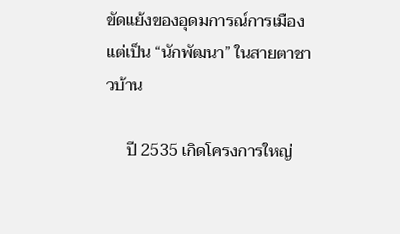ขัดแย้งของอุดมการณ์การเมือง แต่เป็น “นักพัฒนา” ในสายตาชาวบ้าน

     ปี 2535 เกิดโครงการใหญ่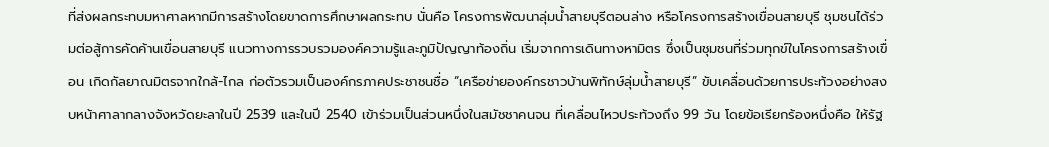ที่ส่งผลกระทบมหาศาลหากมีการสร้างโดยขาดการศึกษาผลกระทบ นั่นคือ โครงการพัฒนาลุ่มน้ำสายบุรีตอนล่าง หรือโครงการสร้างเขื่อนสายบุรี ชุมชนได้ร่วมต่อสู้การคัดค้านเขื่อนสายบุรี แนวทางการรวบรวมองค์ความรู้และภูมิปัญญาท้องถิ่น เริ่มจากการเดินทางหามิตร ซึ่งเป็นชุมชนที่ร่วมทุกข์ในโครงการสร้างเขื่อน เกิดกัลยาณมิตรจากใกล้-ไกล ก่อตัวรวมเป็นองค์กรภาคประชาชนชื่อ “เครือข่ายองค์กรชาวบ้านพิทักษ์ลุ่มน้ำสายบุรี” ขับเคลื่อนด้วยการประท้วงอย่างสงบหน้าศาลากลางจังหวัดยะลาในปี 2539 และในปี 2540 เข้าร่วมเป็นส่วนหนึ่งในสมัชชาคนจน ที่เคลื่อนไหวประท้วงถึง 99 วัน โดยข้อเรียกร้องหนึ่งคือ ให้รัฐ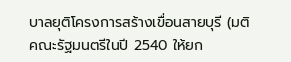บาลยุติโครงการสร้างเขื่อนสายบุรี (มติคณะรัฐมนตรีในปี 2540 ให้ยก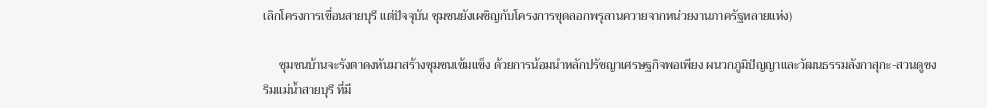เลิกโครงการเขื่อนสายบุรี แต่ปัจจุบัน ชุมชนยังเผชิญกับโครงการขุดลอกพรุลานควายจากหน่วยงานภาครัฐหลายแห่ง)

     ชุมชนบ้านจะรังตาดงหันมาสร้างชุมชนเข้มแข็ง ด้วยการน้อมนำหลักปรัชญาเศรษฐกิจพอเพียง ผนวกภูมิปัญญาและวัฒนธรรมลังกาสุกะ-สวนดูซงริมแม่น้ำสายบุรี ที่มี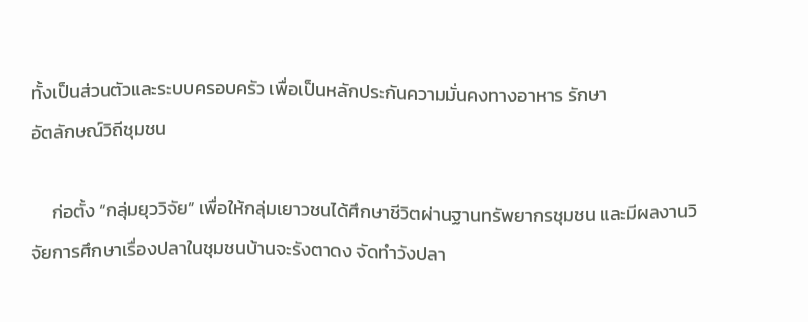ทั้งเป็นส่วนตัวและระบบครอบครัว เพื่อเป็นหลักประกันความมั่นคงทางอาหาร รักษา
อัตลักษณ์วิถีชุมชน

     ก่อตั้ง “กลุ่มยุววิจัย” เพื่อให้กลุ่มเยาวชนได้ศึกษาชีวิตผ่านฐานทรัพยากรชุมชน และมีผลงานวิจัยการศึกษาเรื่องปลาในชุมชนบ้านจะรังตาดง จัดทำวังปลา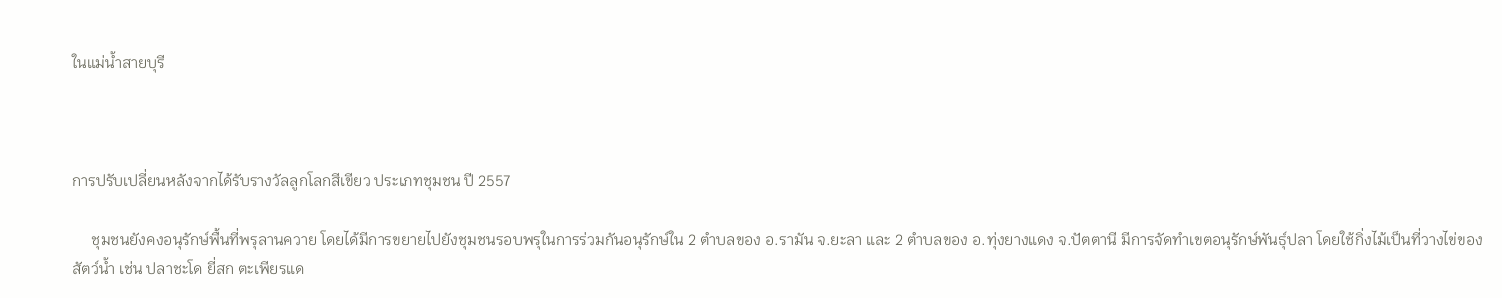ในแม่น้ำสายบุรี



การปรับเปลี่ยนหลังจากได้รับรางวัลลูกโลกสีเขียว ประเภทชุมชน ปี 2557

     ชุมชนยังคงอนุรักษ์พื้นที่พรุลานควาย โดยได้มีการขยายไปยังชุมชนรอบพรุในการร่วมกันอนุรักษ์ใน 2 ตำบลของ อ.รามัน จ.ยะลา และ 2 ตำบลของ อ.ทุ่งยางแดง จ.ปัตตานี มีการจัดทำเขตอนุรักษ์พันธุ์ปลา โดยใช้กิ่งไม้เป็นที่วางไข่ของสัตว์น้ำ เช่น ปลาชะโด ยี่สก ตะเพียรแด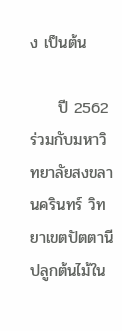ง เป็นต้น

     ปี 2562 ร่วมกับมหาวิทยาลัยสงขลานครินทร์ วิทยาเขตปัตตานี ปลูกต้นไม้ใน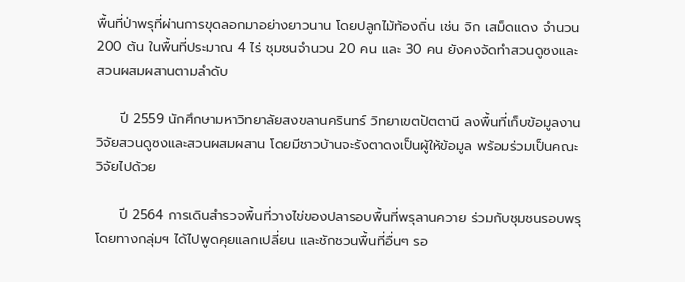พื้นที่ป่าพรุที่ผ่านการขุดลอกมาอย่างยาวนาน โดยปลูกไม้ท้องถิ่น เช่น จิก เสม็ดแดง จำนวน 200 ต้น ในพื้นที่ประมาณ 4 ไร่ ชุมชนจำนวน 20 คน และ 30 คน ยังคงจัดทำสวนดูซงและสวนผสมผสานตามลำดับ

     ปี 2559 นักศึกษามหาวิทยาลัยสงขลานครินทร์ วิทยาเขตปัตตานี ลงพื้นที่เก็บข้อมูลงานวิจัยสวนดูซงและสวนผสมผสาน โดยมีชาวบ้านจะรังตาดงเป็นผู้ให้ข้อมูล พร้อมร่วมเป็นคณะวิจัยไปด้วย

     ปี 2564 การเดินสำรวจพื้นที่วางไข่ของปลารอบพื้นที่พรุลานควาย ร่วมกับชุมชนรอบพรุ โดยทางกลุ่มฯ ได้ไปพูดคุยแลกเปลี่ยน และชักชวนพื้นที่อื่นๆ รอ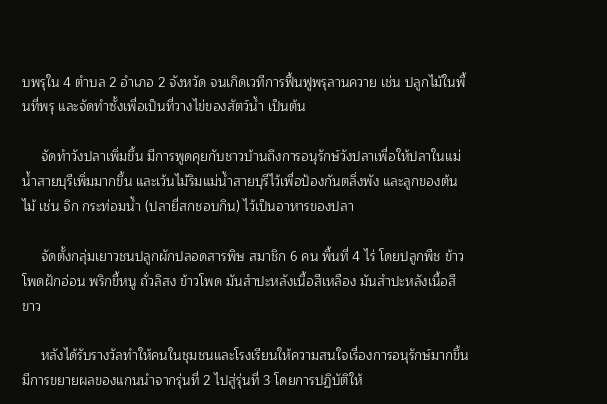บพรุใน 4 ตำบล 2 อำเภอ 2 จังหวัด จนเกิดเวทีการฟื้นฟูพรุลานควาย เช่น ปลูกไม้ในพื้นที่พรุ และจัดทำซั้งเพื่อเป็นที่วางไข่ของสัตว์น้ำ เป็นต้น

     จัดทำวังปลาเพิ่มขึ้น มีการพูดคุยกับชาวบ้านถึงการอนุรักษ์วังปลาเพื่อให้ปลาในแม่น้ำสายบุรีเพิ่มมากขึ้น และเว้นไม้ริมแม่น้ำสายบุรีไว้เพื่อป้องกันตลิ่งพัง และลูกของต้นไม้ เช่น จิก กระท่อมน้ำ (ปลายี่สกชอบกิน) ไว้เป็นอาหารของปลา

     จัดตั้งกลุ่มเยาวชนปลูกผักปลอดสารพิษ สมาชิก 6 คน พื้นที่ 4 ไร่ โดยปลูกพืช ข้าวโพดฝักอ่อน พริกขี้หนู ถั่วลิสง ข้าวโพด มันสำปะหลังเนื้อสีเหลือง มันสำปะหลังเนื้อสีขาว

     หลังได้รับรางวัลทำให้คนในชุมชนและโรงเรียนให้ความสนใจเรื่องการอนุรักษ์มากขึ้น มีการขยายผลของแกนนำจากรุ่นที่ 2 ไปสู่รุ่นที่ 3 โดยการปฏิบัติให้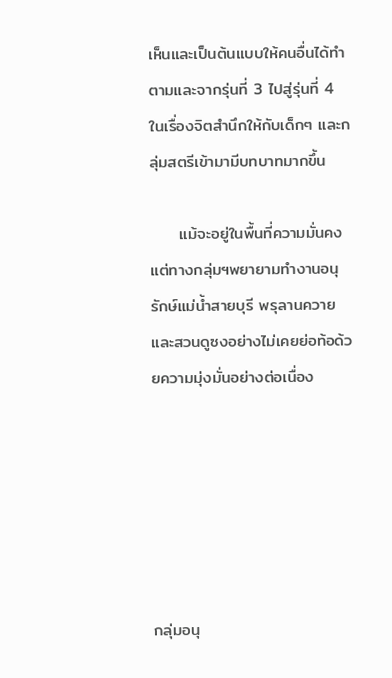เห็นและเป็นต้นแบบให้คนอื่นได้ทำตามและจากรุ่นที่ 3 ไปสู่รุ่นที่ 4 ในเรื่องจิตสำนึกให้กับเด็กๆ และกลุ่มสตรีเข้ามามีบทบาทมากขึ้น

     แม้จะอยู่ในพื้นที่ความมั่นคงแต่ทางกลุ่มฯพยายามทำงานอนุรักษ์แม่น้ำสายบุรี พรุลานควาย และสวนดูซงอย่างไม่เคยย่อท้อด้วยความมุ่งมั่นอย่างต่อเนื่อง






กลุ่มอนุ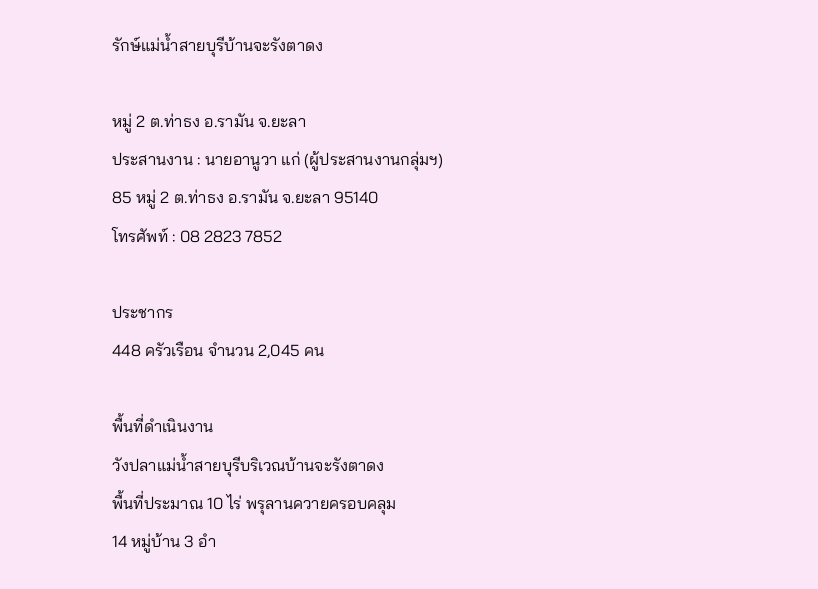รักษ์แม่น้ำสายบุรีบ้านจะรังตาดง

หมู่ 2 ต.ท่าธง อ.รามัน จ.ยะลา
ประสานงาน : นายอานูวา แก่ (ผู้ประสานงานกลุ่มฯ)
85 หมู่ 2 ต.ท่าธง อ.รามัน จ.ยะลา 95140
โทรศัพท์ : 08 2823 7852

ประชากร
448 ครัวเรือน จำนวน 2,045 คน

พื้นที่ดำเนินงาน
วังปลาแม่น้ำสายบุรีบริเวณบ้านจะรังตาดง
พื้นที่ประมาณ 10 ไร่ พรุลานควายครอบคลุม
14 หมู่บ้าน 3 อำ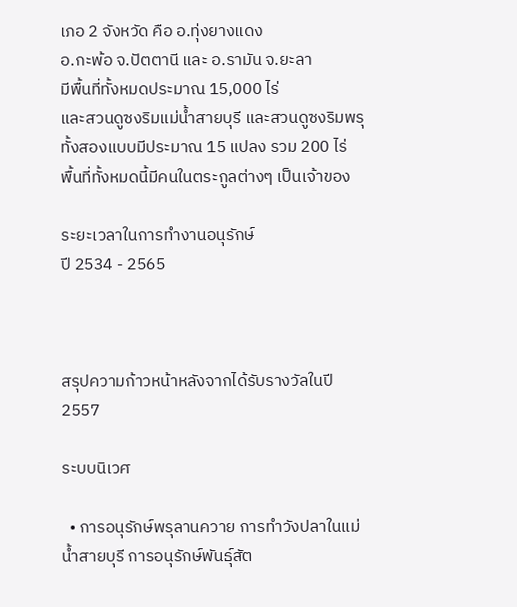เภอ 2 จังหวัด คือ อ.ทุ่งยางแดง
อ.กะพ้อ จ.ปัตตานี และ อ.รามัน จ.ยะลา
มีพื้นที่ทั้งหมดประมาณ 15,000 ไร่
และสวนดูซงริมแม่น้ำสายบุรี และสวนดูซงริมพรุ
ทั้งสองแบบมีประมาณ 15 แปลง รวม 200 ไร่
พื้นที่ทั้งหมดนี้มีคนในตระกูลต่างๆ เป็นเจ้าของ

ระยะเวลาในการทำงานอนุรักษ์
ปี 2534 - 2565



สรุปความก้าวหน้าหลังจากได้รับรางวัลในปี 2557

ระบบนิเวศ

  • การอนุรักษ์พรุลานควาย การทำวังปลาในแม่น้ำสายบุรี การอนุรักษ์พันธุ์สัต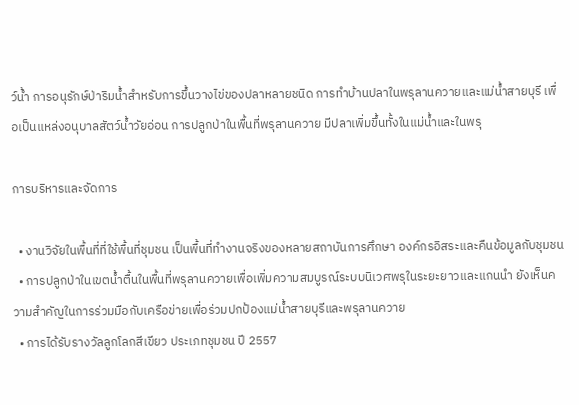ว์น้ำ การอนุรักษ์ป่าริมน้ำสำหรับการขึ้นวางไข่ของปลาหลายชนิด การทำบ้านปลาในพรุลานควายและแม่น้ำสายบุรี เพื่อเป็นแหล่งอนุบาลสัตว์น้ำวัยอ่อน การปลูกป่าในพื้นที่พรุลานควาย มีปลาเพิ่มขึ้นทั้งในแม่น้ำและในพรุ

การบริหารและจัดการ

  • งานวิจัยในพื้นที่ที่ใช้พื้นที่ชุมชน เป็นพื้นที่ทำงานจริงของหลายสถาบันการศึกษา องค์กรอิสระและคืนข้อมูลกับชุมชน
  • การปลูกป่าในเขตน้ำตื้นในพื้นที่พรุลานควายเพื่อเพิ่มความสมบูรณ์ระบบนิเวศพรุในระยะยาวและแกนนำ ยังเห็นความสำคัญในการร่วมมือกับเครือข่ายเพื่อร่วมปกป้องแม่น้ำสายบุรีและพรุลานควาย
  • การได้รับรางวัลลูกโลกสีเขียว ประเภทชุมชน ปี 2557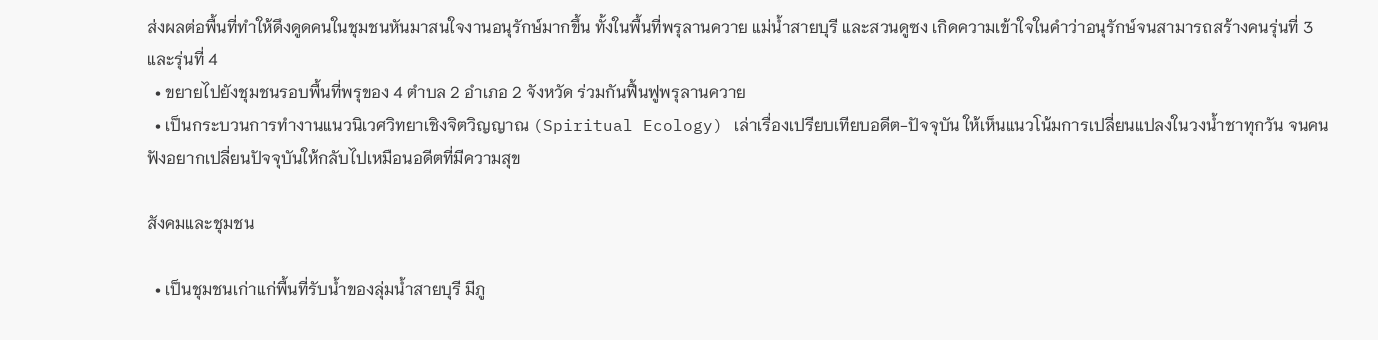ส่งผลต่อพื้นที่ทำให้ดึงดูดคนในชุมชนหันมาสนใจงานอนุรักษ์มากขึ้น ทั้งในพื้นที่พรุลานควาย แม่น้ำสายบุรี และสวนดูซง เกิดความเข้าใจในคำว่าอนุรักษ์จนสามารถสร้างคนรุ่นที่ 3 และรุ่นที่ 4
  • ขยายไปยังชุมชนรอบพื้นที่พรุของ 4 ตำบล 2 อำเภอ 2 จังหวัด ร่วมกันฟื้นฟูพรุลานควาย
  • เป็นกระบวนการทำงานแนวนิเวศวิทยาเชิงจิตวิญญาณ (Spiritual Ecology) เล่าเรื่องเปรียบเทียบอดีต-ปัจจุบัน ให้เห็นแนวโน้มการเปลี่ยนแปลงในวงน้ำชาทุกวัน จนคนฟังอยากเปลี่ยนปัจจุบันให้กลับไปเหมือนอดีตที่มีความสุข

สังคมและชุมชน

  • เป็นชุมชนเก่าแก่พื้นที่รับน้ำของลุ่มน้ำสายบุรี มีภู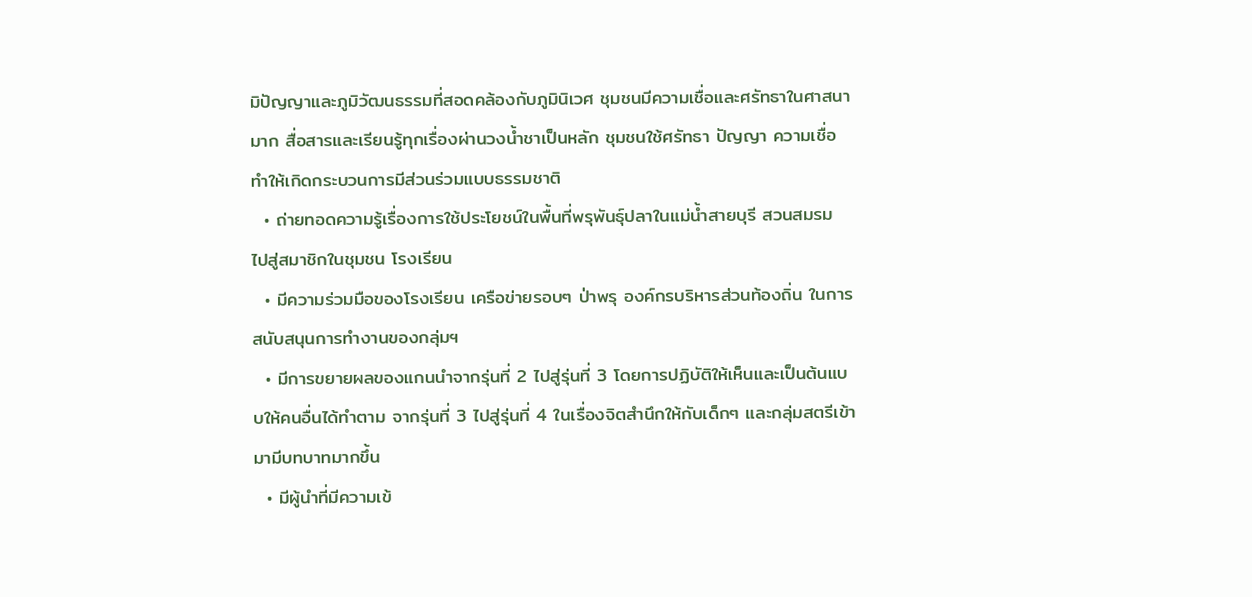มิปัญญาและภูมิวัฒนธรรมที่สอดคล้องกับภูมินิเวศ ชุมชนมีความเชื่อและศรัทธาในศาสนามาก สื่อสารและเรียนรู้ทุกเรื่องผ่านวงน้ำชาเป็นหลัก ชุมชนใช้ศรัทธา ปัญญา ความเชื่อ ทำให้เกิดกระบวนการมีส่วนร่วมแบบธรรมชาติ
  • ถ่ายทอดความรู้เรื่องการใช้ประโยชน์ในพื้นที่พรุพันธุ์ปลาในแม่น้ำสายบุรี สวนสมรม ไปสู่สมาชิกในชุมชน โรงเรียน
  • มีความร่วมมือของโรงเรียน เครือข่ายรอบๆ ป่าพรุ องค์กรบริหารส่วนท้องถิ่น ในการสนับสนุนการทำงานของกลุ่มฯ
  • มีการขยายผลของแกนนำจากรุ่นที่ 2 ไปสู่รุ่นที่ 3 โดยการปฏิบัติให้เห็นและเป็นต้นแบบให้คนอื่นได้ทำตาม จากรุ่นที่ 3 ไปสู่รุ่นที่ 4 ในเรื่องจิตสำนึกให้กับเด็กๆ และกลุ่มสตรีเข้ามามีบทบาทมากขึ้น
  • มีผู้นำที่มีความเข้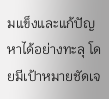มแข็งและแก้ปัญหาได้อย่างทะลุ โดยมีเป้าหมายชัดเจ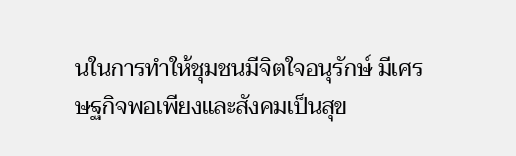นในการทำให้ชุมชนมีจิตใจอนุรักษ์ มีเศรษฐกิจพอเพียงและสังคมเป็นสุข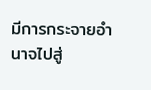มีการกระจายอำนาจไปสู่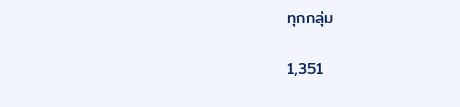ทุกกลุ่ม

1,351